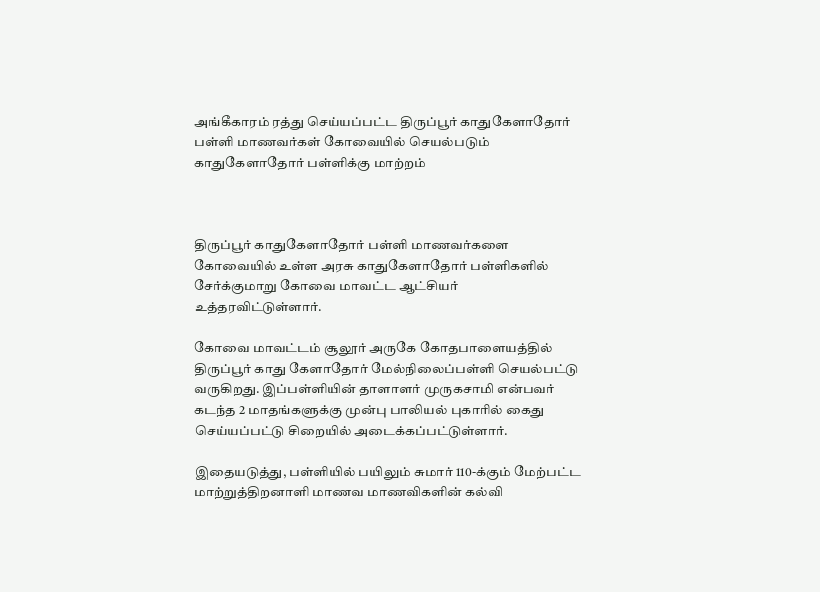அங்கீகாரம் ரத்து செய்யப்பட்ட திருப்பூர் காதுகேளாதோர் பள்ளி மாணவர்கள் கோவையில் செயல்படும் காதுகேளாதோர் பள்ளிக்கு மாற்றம்



திருப்பூர் காதுகேளாதோர் பள்ளி மாணவர்களை கோவையில் உள்ள அரசு காதுகேளாதோர் பள்ளிகளில் சேர்க்குமாறு கோவை மாவட்ட ஆட்சியர் உத்தரவிட்டுள்ளார்.

கோவை மாவட்டம் சூலூர் அருகே கோதபாளையத்தில் திருப்பூர் காது கேளாதோர் மேல்நிலைப்பள்ளி செயல்பட்டு வருகிறது. இப்பள்ளியின் தாளாளர் முருகசாமி என்பவர் கடந்த 2 மாதங்களுக்கு முன்பு பாலியல் புகாரில் கைது செய்யப்பட்டு சிறையில் அடைக்கப்பட்டுள்ளார்.

இதையடுத்து, பள்ளியில் பயிலும் சுமார் 110-க்கும் மேற்பட்ட மாற்றுத்திறனாளி மாணவ மாணவிகளின் கல்வி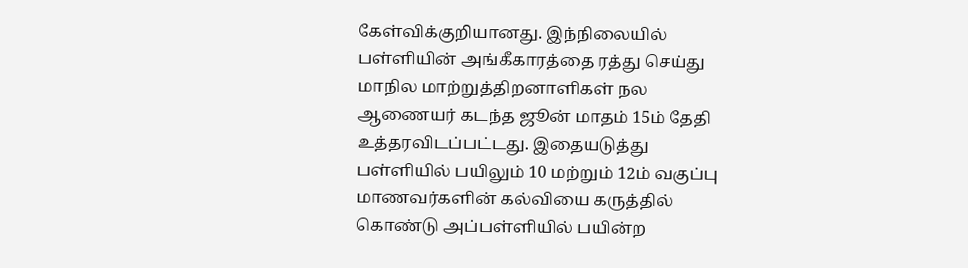கேள்விக்குறியானது. இந்நிலையில் பள்ளியின் அங்கீகாரத்தை ரத்து செய்து மாநில மாற்றுத்திறனாளிகள் நல ஆணையர் கடந்த ஜூன் மாதம் 15ம் தேதி உத்தரவிடப்பட்டது. இதையடுத்து பள்ளியில் பயிலும் 10 மற்றும் 12ம் வகுப்பு மாணவர்களின் கல்வியை கருத்தில் கொண்டு அப்பள்ளியில் பயின்ற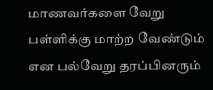மாணவர்களை வேறு பள்ளிக்கு மாற்ற வேண்டும் என பல்வேறு தரப்பினரும்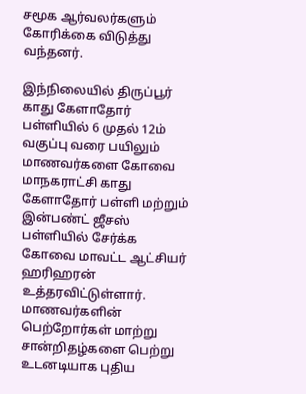சமூக ஆர்வலர்களும் கோரிக்கை விடுத்து வந்தனர்.

இந்நிலையில் திருப்பூர் காது கேளாதோர் பள்ளியில் 6 முதல் 12ம் வகுப்பு வரை பயிலும் மாணவர்களை கோவை மாநகராட்சி காது கேளாதோர் பள்ளி மற்றும் இன்பண்ட் ஜீசஸ் பள்ளியில் சேர்க்க கோவை மாவட்ட ஆட்சியர் ஹரிஹரன் உத்தரவிட்டுள்ளார். மாணவர்களின் பெற்றோர்கள் மாற்று சான்றிதழ்களை பெற்று உடனடியாக புதிய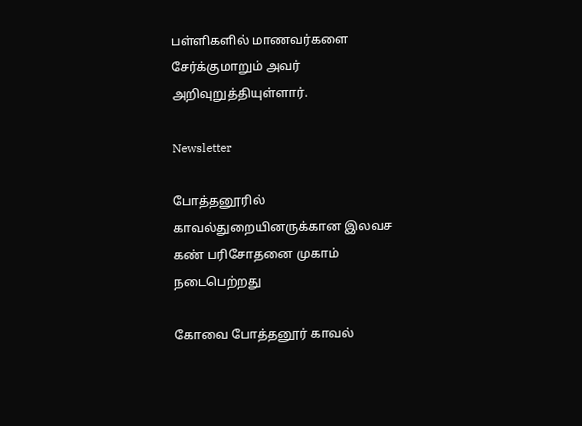பள்ளிகளில் மாணவர்களை சேர்க்குமாறும் அவர் அறிவுறுத்தியுள்ளார்.

Newsletter

போத்தனூரில் காவல்துறையினருக்கான இலவச கண் பரிசோதனை முகாம் நடைபெற்றது

கோவை போத்தனூர் காவல்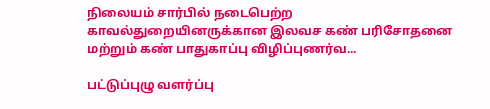நிலையம் சார்பில் நடைபெற்ற காவல்துறையினருக்கான இலவச கண் பரிசோதனை மற்றும் கண் பாதுகாப்பு விழிப்புணர்வ...

பட்டுப்புழு வளர்ப்பு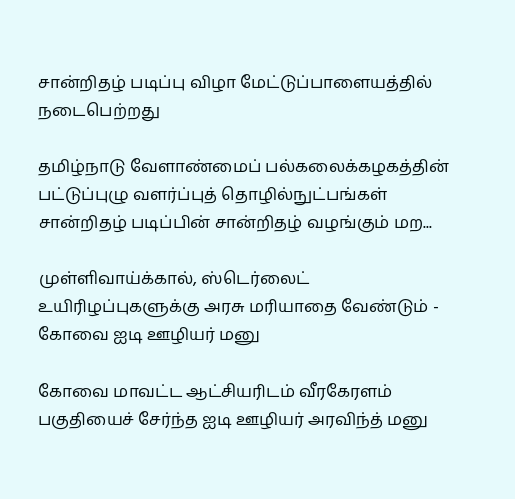சான்றிதழ் படிப்பு விழா மேட்டுப்பாளையத்தில் நடைபெற்றது

தமிழ்நாடு வேளாண்மைப் பல்கலைக்கழகத்தின் பட்டுப்புழு வளர்ப்புத் தொழில்நுட்பங்கள் சான்றிதழ் படிப்பின் சான்றிதழ் வழங்கும் மற...

முள்ளிவாய்க்கால், ஸ்டெர்லைட் உயிரிழப்புகளுக்கு அரசு மரியாதை வேண்டும் - கோவை ஐடி ஊழியர் மனு

கோவை மாவட்ட ஆட்சியரிடம் வீரகேரளம் பகுதியைச் சேர்ந்த ஐடி ஊழியர் அரவிந்த் மனு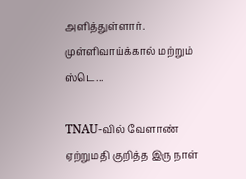அளித்துள்ளார். முள்ளிவாய்க்கால் மற்றும் ஸ்டெ...

TNAU-வில் வேளாண் ஏற்றுமதி குறித்த இரு நாள்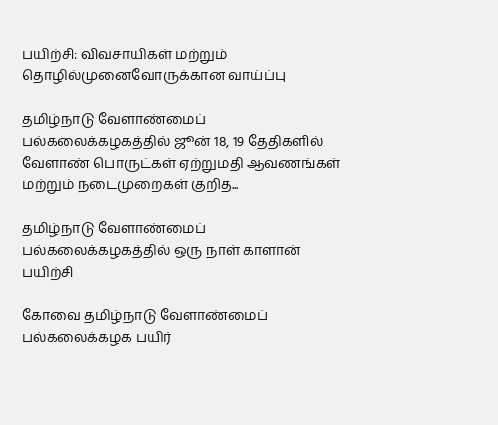பயிற்சி: விவசாயிகள் மற்றும் தொழில்முனைவோருக்கான வாய்ப்பு

தமிழ்நாடு வேளாண்மைப் பல்கலைக்கழகத்தில் ஜூன் 18, 19 தேதிகளில் வேளாண் பொருட்கள் ஏற்றுமதி ஆவணங்கள் மற்றும் நடைமுறைகள் குறித...

தமிழ்நாடு வேளாண்மைப் பல்கலைக்கழகத்தில் ஒரு நாள் காளான் பயிற்சி

கோவை தமிழ்நாடு வேளாண்மைப் பல்கலைக்கழக பயிர்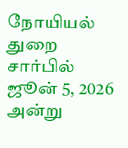நோயியல் துறை சார்பில் ஜூன் 5, 2026 அன்று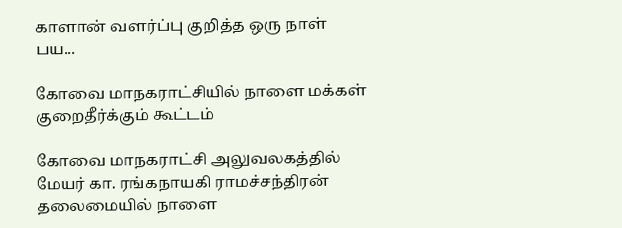காளான் வளர்ப்பு குறித்த ஒரு நாள் பய...

கோவை மாநகராட்சியில் நாளை மக்கள் குறைதீர்க்கும் கூட்டம்

கோவை மாநகராட்சி அலுவலகத்தில் மேயர் கா. ரங்கநாயகி ராமச்சந்திரன் தலைமையில் நாளை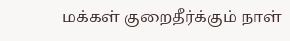மக்கள் குறைதீர்க்கும் நாள்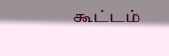கூட்டம்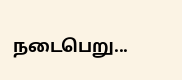நடைபெறு...